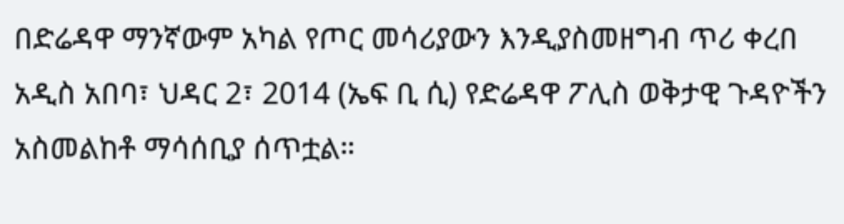በድሬዳዋ ማንኛውም አካል የጦር መሳሪያውን እንዲያስመዘግብ ጥሪ ቀረበ
አዲስ አበባ፣ ህዳር 2፣ 2014 (ኤፍ ቢ ሲ) የድሬዳዋ ፖሊስ ወቅታዊ ጉዳዮችን አስመልከቶ ማሳሰቢያ ሰጥቷል።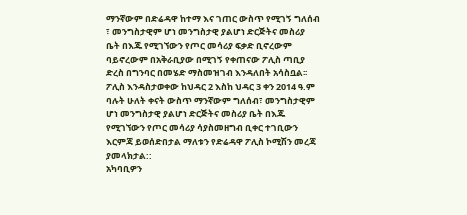ማንኛውም በድሬዳዋ ከተማ እና ገጠር ውስጥ የሚገኝ ግለሰብ ፣ መንግስታዊም ሆነ መንግስታዊ ያልሆነ ድርጅትና መስሪያ ቤት በእጁ የሚገኘውን የጦር መሳሪያ ፍቃድ ቢኖረውም ባይኖረውም በአቅራቢያው በሚገኝ የቀጠናው ፖሊስ ጣቢያ ድረስ በግንባር በመሄድ ማስመዝገብ እንዳለበት አሳስቧል፡፡
ፖሊስ እንዳስታወቀው ከህዳር 2 እስከ ህዳር 3 ቀን 2014 ዓ.ም ባሉት ሁለት ቀናት ውስጥ ማንኛውም ግለሰብ፣ መንግስታዊም ሆነ መንግስታዊ ያልሆነ ድርጅትና መስሪያ ቤት በእጁ የሚገኘውን የጦር መሳሪያ ሳያስመዘግብ ቢቀር ተገቢውን እርምጃ ይወሰድበታል ማለቱን የድሬዳዋ ፖሊስ ኮሚሽን መረጃ ያመላክታል::
አካባቢዎን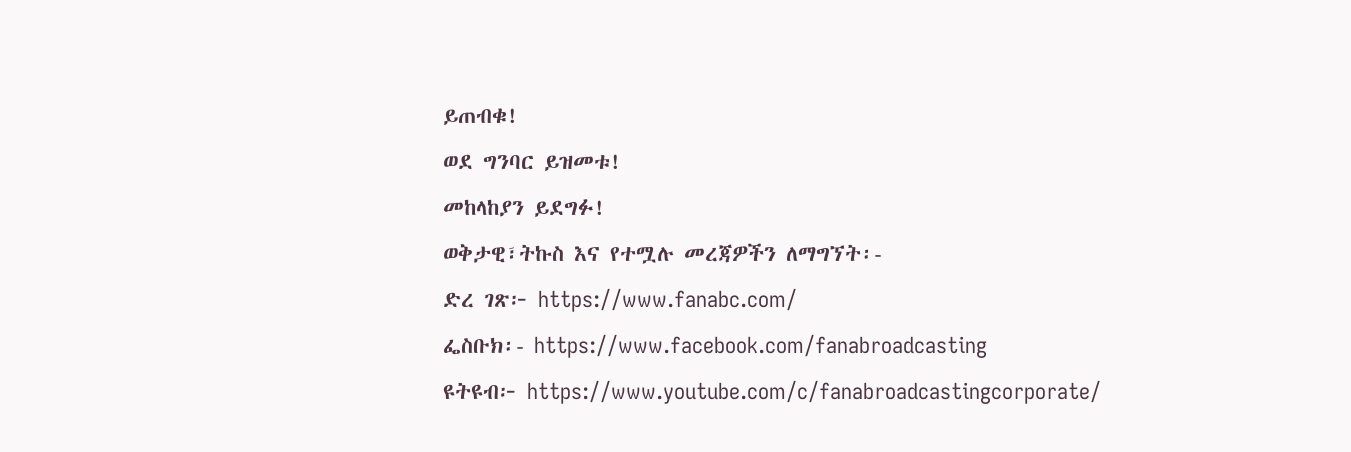ይጠብቁ!
ወደ ግንባር ይዝመቱ!
መከላከያን ይደግፉ!
ወቅታዊ፣ትኩስ እና የተሟሉ መረጃዎችን ለማግኘት፡-
ድረ ገጽ፦ https://www.fanabc.com/
ፌስቡክ፡- https://www.facebook.com/fanabroadcasting
ዩትዩብ፦ https://www.youtube.com/c/fanabroadcastingcorporate/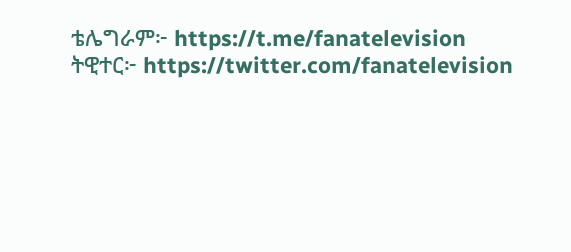ቴሌግራም፦ https://t.me/fanatelevision
ትዊተር፦ https://twitter.com/fanatelevision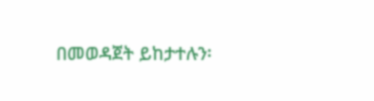በመወዳጀት ይከታተሉን፡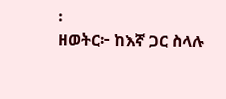፡
ዘወትር፦ ከእኛ ጋር ስላሉ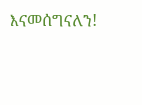እናመሰግናለን!